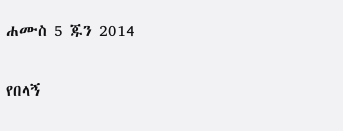ሐሙስ 5 ጁን 2014

የበላኝ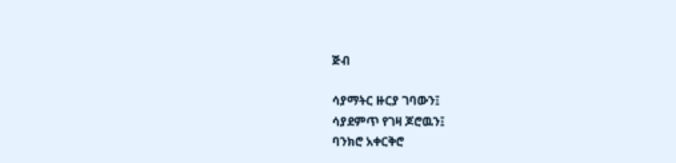ጅብ

ሳያማትር ዙርያ ገባውን፤
ሳያደምጥ የገዛ ጆሮዉን፤
ባንክሮ አቀርቅሮ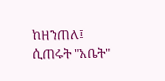ከዘንጠለ፤
ሲጠሩት "አቤት"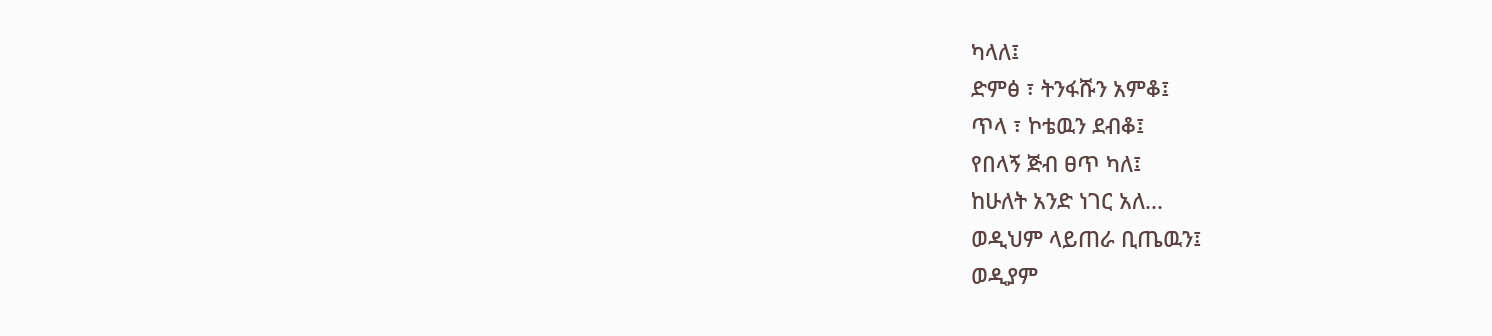ካላለ፤
ድምፅ ፣ ትንፋሹን አምቆ፤
ጥላ ፣ ኮቴዉን ደብቆ፤
የበላኝ ጅብ ፀጥ ካለ፤
ከሁለት አንድ ነገር አለ...
ወዲህም ላይጠራ ቢጤዉን፤
ወዲያም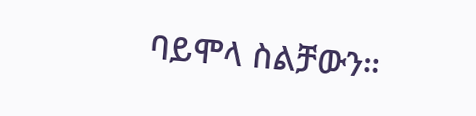ባይሞላ ስልቻውን።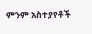ምንም አስተያየቶች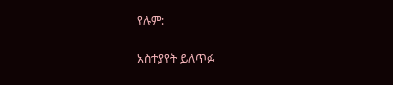የሉም:

አስተያየት ይለጥፉ